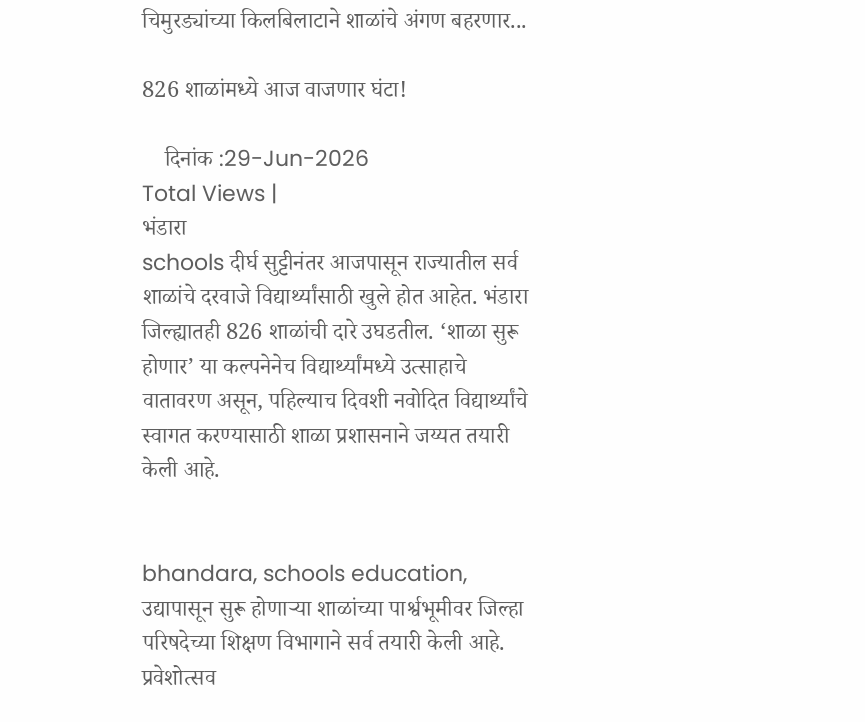चिमुरड्यांच्या किलबिलाटाने शाळांचे अंगण बहरणार...

826 शाळांमध्ये आज वाजणार घंटा!

    दिनांक :29-Jun-2026
Total Views |
भंडारा
schools दीर्घ सुट्टीनंतर आजपासून राज्यातील सर्व शाळांचे दरवाजे विद्यार्थ्यांसाठी खुले होत आहेत. भंडारा जिल्ह्यातही 826 शाळांची दारे उघडतील. ‘शाळा सुरू होणार’ या कल्पनेनेच विद्यार्थ्यांमध्ये उत्साहाचे वातावरण असून, पहिल्याच दिवशी नवोदित विद्यार्थ्यांचे स्वागत करण्यासाठी शाळा प्रशासनाने जय्यत तयारी केली आहे.


bhandara, schools education,
उद्यापासून सुरू होणाऱ्या शाळांच्या पार्श्वभूमीवर जिल्हा परिषदेच्या शिक्षण विभागाने सर्व तयारी केली आहे. प्रवेशोत्सव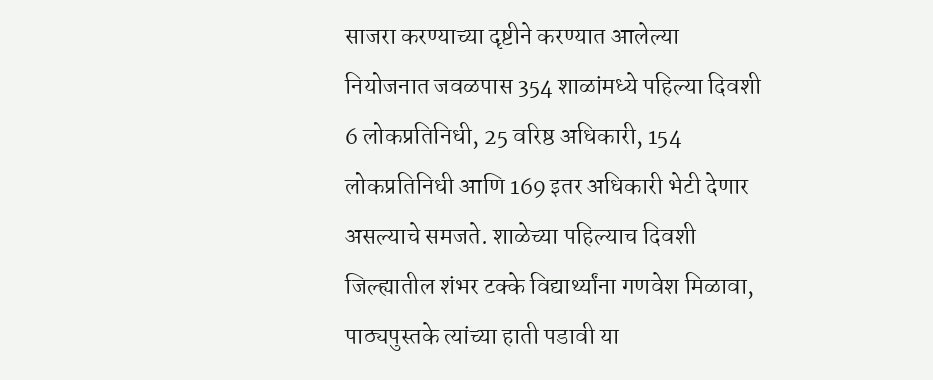साजरा करण्याच्या दृष्टीने करण्यात आलेल्या नियोजनात जवळपास 354 शाळांमध्ये पहिल्या दिवशी 6 लोकप्रतिनिधी, 25 वरिष्ठ अधिकारी, 154 लोकप्रतिनिधी आणि 169 इतर अधिकारी भेटी देणार असल्याचे समजते. शाळेच्या पहिल्याच दिवशी जिल्ह्यातील शंभर टक्के विद्यार्थ्यांना गणवेश मिळावा, पाठ्यपुस्तके त्यांच्या हाती पडावी या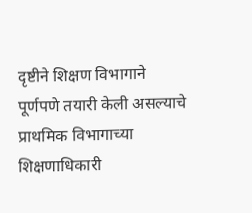दृष्टीने शिक्षण विभागाने पूर्णपणे तयारी केली असल्याचे प्राथमिक विभागाच्या शिक्षणाधिकारी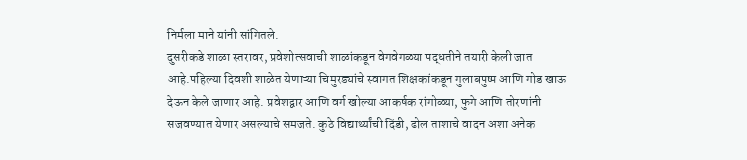निर्मला माने यांनी सांगितले.
दुसरीकडे शाळा स्तरावर, प्रवेशोत्सवाची शाळांकडून वेगवेगळ्या पद्धतीने तयारी केली जात आहे.पहिल्या दिवशी शाळेत येणाऱ्या चिमुरड्यांचे स्वागत शिक्षकांकडून गुलाबपुष्प आणि गोड खाऊ देऊन केले जाणार आहे. प्रवेशद्वार आणि वर्ग खोल्या आकर्षक रांगोळ्या, फुगे आणि तोरणांनी सजवण्यात येणार असल्याचे समजते. कुठे विद्यार्थ्यांची दिंडी, ढोल ताशाचे वादन अशा अनेक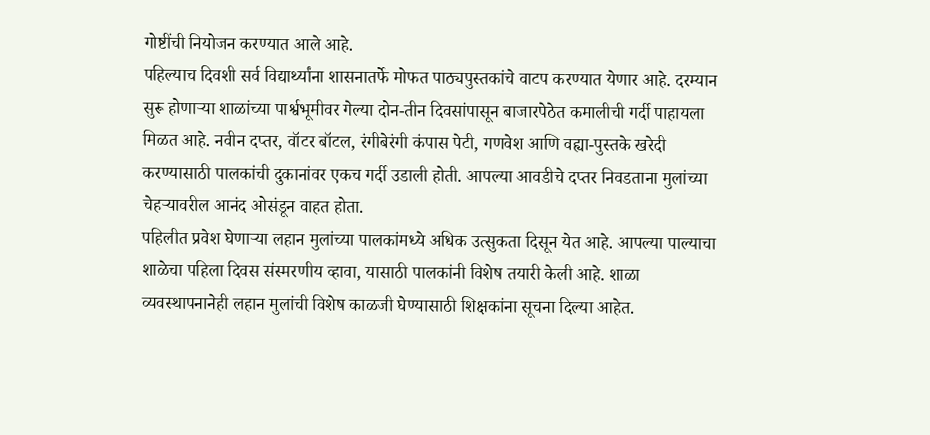गोष्टींची नियोजन करण्यात आले आहे.
पहिल्याच दिवशी सर्व विद्यार्थ्यांना शासनातर्फे मोफत पाठ्यपुस्तकांचे वाटप करण्यात येणार आहे. दरम्यान सुरू होणाऱ्या शाळांच्या पार्श्वभूमीवर गेल्या दोन-तीन दिवसांपासून बाजारपेठेत कमालीची गर्दी पाहायला मिळत आहे. नवीन दप्तर, वॉटर बॉटल, रंगीबेरंगी कंपास पेटी, गणवेश आणि वह्या-पुस्तके खरेदी करण्यासाठी पालकांची दुकानांवर एकच गर्दी उडाली होती. आपल्या आवडीचे दप्तर निवडताना मुलांच्या चेहऱ्यावरील आनंद ओसंडून वाहत होता.
पहिलीत प्रवेश घेणाऱ्या लहान मुलांच्या पालकांमध्ये अधिक उत्सुकता दिसून येत आहे. आपल्या पाल्याचा शाळेचा पहिला दिवस संस्मरणीय व्हावा, यासाठी पालकांनी विशेष तयारी केली आहे. शाळा व्यवस्थापनानेही लहान मुलांची विशेष काळजी घेण्यासाठी शिक्षकांना सूचना दिल्या आहेत.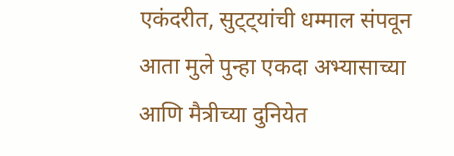एकंदरीत, सुट्ट्यांची धम्माल संपवून आता मुले पुन्हा एकदा अभ्यासाच्या आणि मैत्रीच्या दुनियेत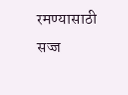रमण्यासाठी सज्ज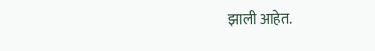झाली आहेत.